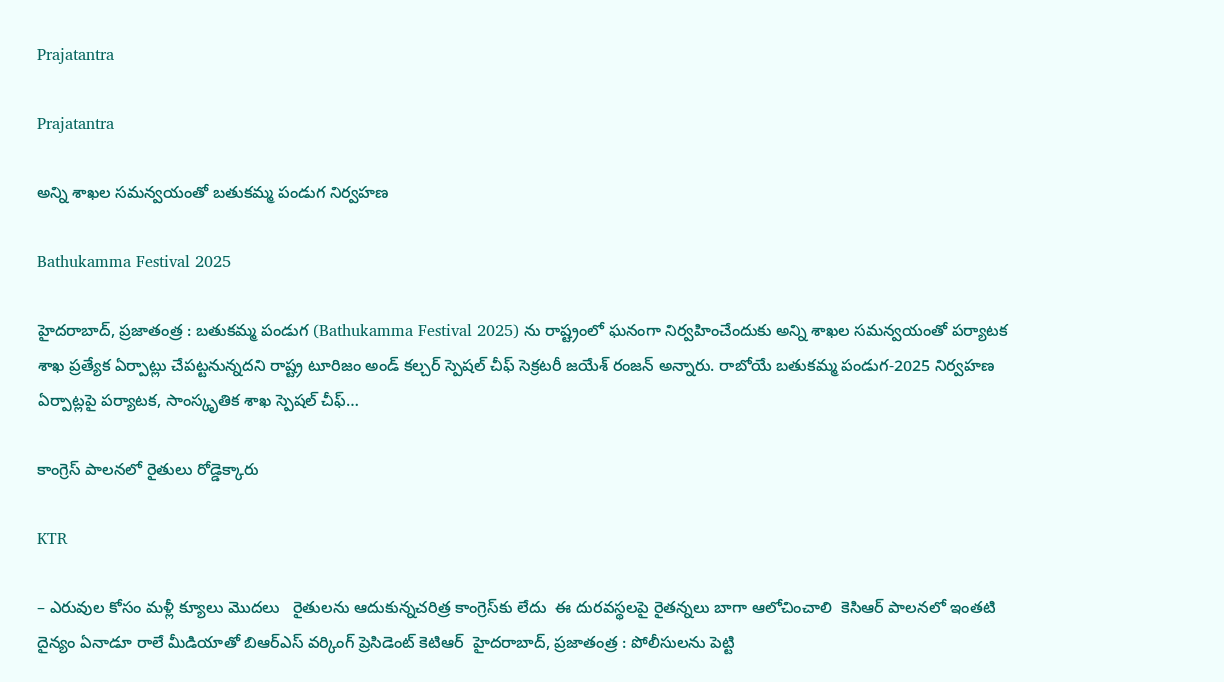Prajatantra

Prajatantra

అన్ని శాఖల సమన్వయంతో బతుకమ్మ పండుగ నిర్వహణ

Bathukamma Festival 2025

హైదరాబాద్, ప్రజాతంత్ర : బతుకమ్మ పండుగ (Bathukamma Festival 2025) ను రాష్ట్రంలో ఘనంగా నిర్వహించేందుకు అన్ని శాఖల సమన్వయంతో పర్యాటక శాఖ ప్రత్యేక ఏర్పాట్లు చేపట్టనున్నదని రాష్ట్ర టూరిజం అండ్ కల్చర్ స్పెషల్ చీఫ్ సెక్రటరీ జయేశ్ రంజన్ అన్నారు. రాబోయే బతుకమ్మ పండుగ-2025 నిర్వహణ ఏర్పాట్లపై పర్యాటక, సాంస్కృతిక శాఖ స్పెషల్ చీఫ్…

కాంగ్రెస్‌ ‌పాలనలో రైతులు రోడ్డెక్కారు

KTR

– ఎరువుల కోసం మళ్లీ క్యూలు మొద‌లు   రైతులను ఆదుకున్నచ‌రిత్ర కాంగ్రెస్‌కు లేదు  ఈ దురవస్థలపై రైతన్నలు బాగా ఆలోచించాలి  కెసిఆర్‌ ‌పాలనలో ఇంతటి దైన్యం ఏనాడూ రాలే మీడియాతో బిఆర్‌ఎస్‌ ‌వర్కింగ్ ప్రెసిడెంట్‌ ‌కెటిఆర్‌  ‌హైదరాబాద్‌, ప్రజాతంత్ర : పోలీసులను పెట్టి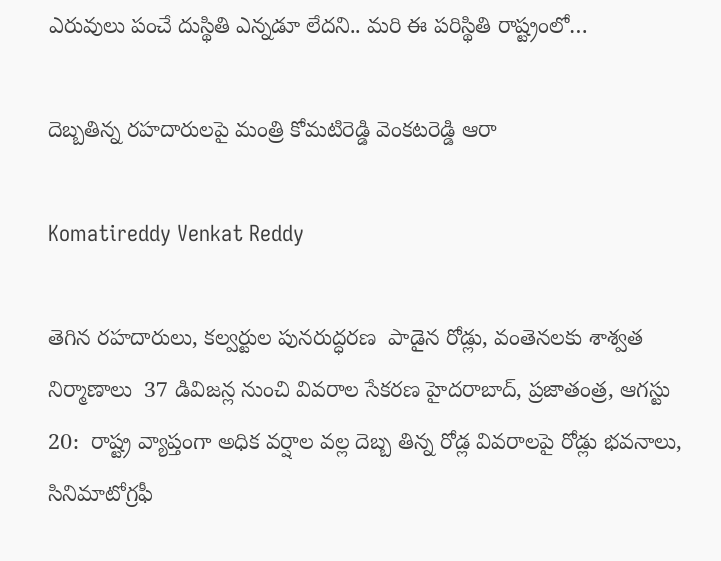ఎరువులు పంచే దుస్థితి ఎన్నడూ లేదని.. మరి ఈ పరిస్థితి రాష్ట్రంలో…

దెబ్బ‌తిన్న ర‌హ‌దారుల‌పై మంత్రి కోమ‌టిరెడ్డి వెంక‌ట‌రెడ్డి ఆరా

Komatireddy Venkat Reddy

తెగిన ర‌హ‌దారులు, క‌ల్వ‌ర్టుల పున‌రుద్ధ‌ర‌ణ‌  పాడైన రోడ్లు, వంతెన‌ల‌కు శాశ్వ‌త నిర్మాణాలు  37 డివిజ‌న్ల నుంచి వివ‌రాల సేక‌ర‌ణ‌ హైదరాబాద్, ప్ర‌జాతంత్ర‌, ఆగ‌స్టు 20:  రాష్ట్ర వ్యాప్తంగా అధిక వర్షాల వల్ల దెబ్బ తిన్న రోడ్ల వివరాలపై రోడ్లు భవనాలు, సినిమాటోగ్రఫీ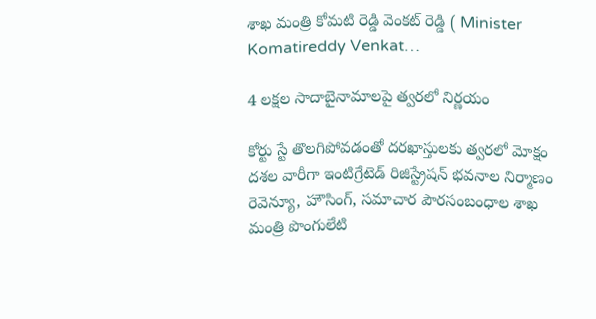శాఖ మంత్రి కోమటి రెడ్డి వెంకట్ రెడ్డి ( Minister Komatireddy Venkat…

4 ల‌క్ష‌ల సాదాబైనామాల‌పై త్వ‌ర‌లో నిర్ణ‌యం

కోర్టు స్టే తొలగిపోవడంతో ద‌ర‌ఖాస్తుల‌కు త్వ‌ర‌లో మోక్షం  ద‌శ‌ల వారీగా ఇంటిగ్రేటెడ్ రిజిస్ట్రేష‌న్ భ‌వ‌నాల నిర్మాణం  రెవెన్యూ, హౌసింగ్‌, స‌మాచార పౌర‌సంబంధాల శాఖ మంత్రి పొంగులేటి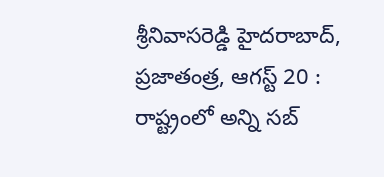శ్రీ‌నివాస‌రెడ్డి హైద‌రాబాద్, ప్రజాతంత్ర, ఆగస్ట్ 20 : రాష్ట్రంలో అన్ని స‌బ్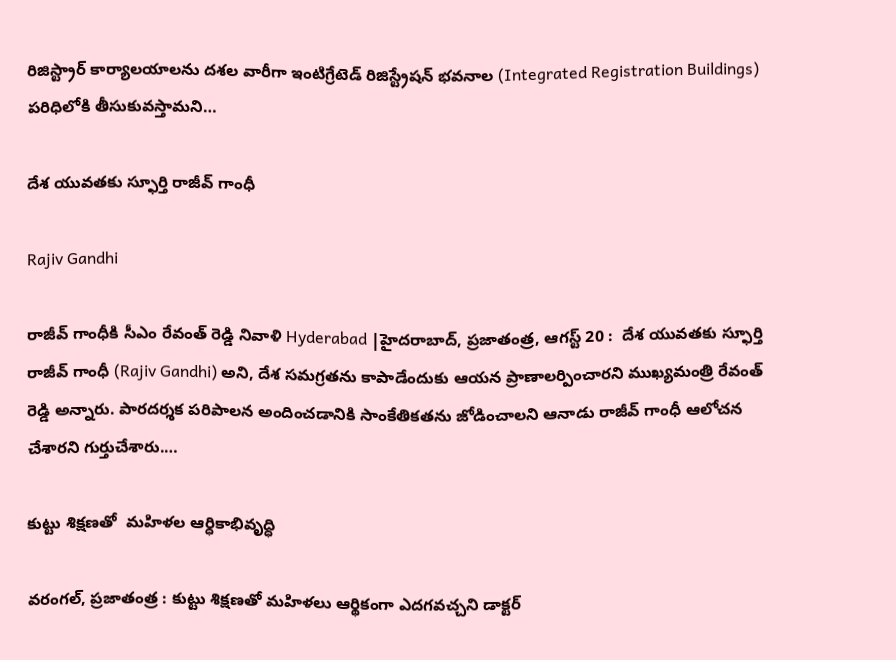రిజిస్ట్రార్ కార్యాల‌యాల‌ను ద‌శ‌ల వారీగా ఇంటిగ్రేటెడ్ రిజిస్ట్రేష‌న్ భ‌వ‌నాల (Integrated Registration Buildings) ప‌రిధిలోకి తీసుకువ‌స్తామ‌ని…

దేశ యువతకు స్ఫూర్తి రాజీవ్ గాంధీ

Rajiv Gandhi

రాజీవ్ గాంధీకి సీఎం రేవంత్ రెడ్డి నివాళి Hyderabad |హైదరాబాద్, ప్రజాతంత్ర, ఆగస్ట్ 20 :  దేశ యువతకు స్ఫూర్తి రాజీవ్ గాంధీ (Rajiv Gandhi) అని, దేశ సమగ్రతను కాపాడేందుకు ఆయన ప్రాణాలర్పించారని ముఖ్య‌మంత్రి రేవంత్ రెడ్డి అన్నారు. పారదర్శక పరిపాలన అందించడానికి సాంకేతికతను జోడించాలని ఆనాడు రాజీవ్ గాంధీ ఆలోచన చేశారని గుర్తుచేశారు.…

కుట్టు శిక్షణతో  మహిళల ఆర్ధికాభివృద్ధి

వరంగల్, ప్రజాతంత్ర : కుట్టు శిక్షణతో మహిళలు ఆర్థికంగా ఎదగవచ్చని డాక్టర్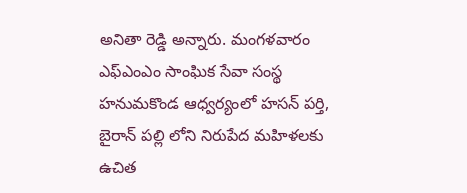అనితా రెడ్డి అన్నారు. మంగళవారం ఎఫ్ఎంఎం సాంఘిక సేవా సంస్థ హనుమకొండ ఆధ్వర్యంలో హసన్ పర్తి, బైరాన్ పల్లి లోని నిరుపేద మహిళలకు ఉచిత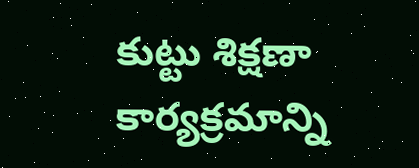కుట్టు శిక్షణా కార్యక్రమాన్ని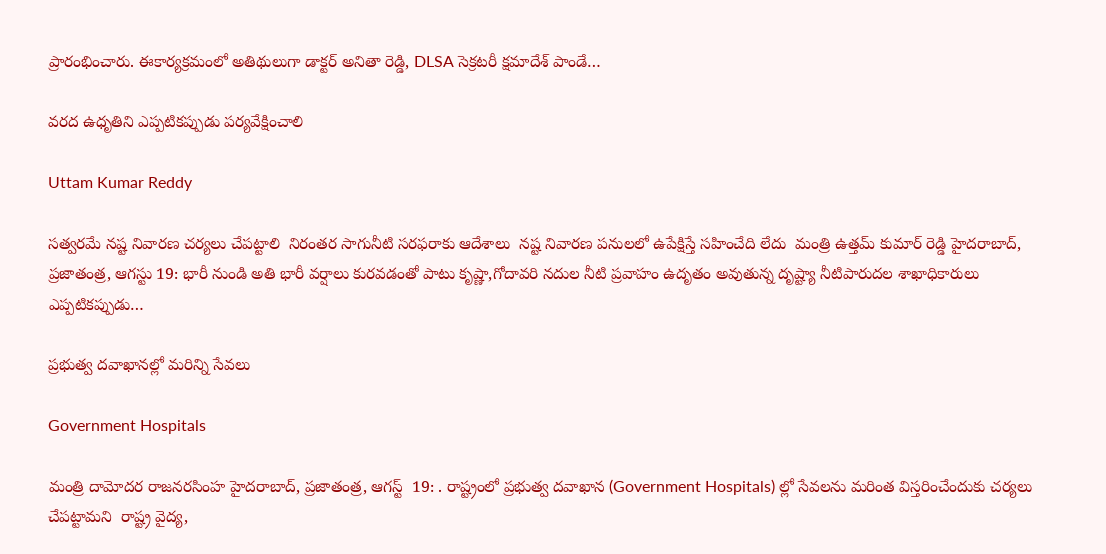ప్రారంభించారు. ఈకార్యక్రమంలో అతిథులుగా డాక్టర్ అనితా రెడ్డి, DLSA సెక్రటరీ క్షమాదేశ్ పాండే…

వరద ఉధృతిని ఎప్పటికప్పుడు పర్యవేక్షించాలి

Uttam Kumar Reddy

సత్వరమే నష్ట నివారణ చర్యలు చేపట్టాలి  నిరంతర సాగునీటి సరఫరాకు ఆదేశాలు  నష్ట నివారణ పనులలో ఉపేక్షిస్తే సహించేది లేదు  మంత్రి ఉత్తమ్ కుమార్ రెడ్డి హైద‌రాబాద్‌, ప్ర‌జాతంత్ర‌, ఆగ‌స్టు 19: భారీ నుండి అతి భారీ వర్షాలు కురవడంతో పాటు కృష్ణా,గోదావరి నదుల నీటి ప్రవాహం ఉదృతం అవుతున్న దృష్ట్యా నీటిపారుదల శాఖాధికారులు ఎప్పటికప్పుడు…

ప్ర‌భుత్వ దవాఖానల్లో మ‌రిన్ని సేవ‌లు

Government Hospitals

మంత్రి దామోద‌ర రాజ‌న‌ర‌సింహ‌ హైద‌రాబాద్‌, ప్ర‌జాతంత్ర‌, ఆగ‌స్ట్  19: . రాష్ట్రంలో ప్రభుత్వ దవాఖాన (Government Hospitals) ల్లో సేవలను మరింత విస్తరించేందుకు చర్యలు చేపట్టామని  రాష్ట్ర వైద్య,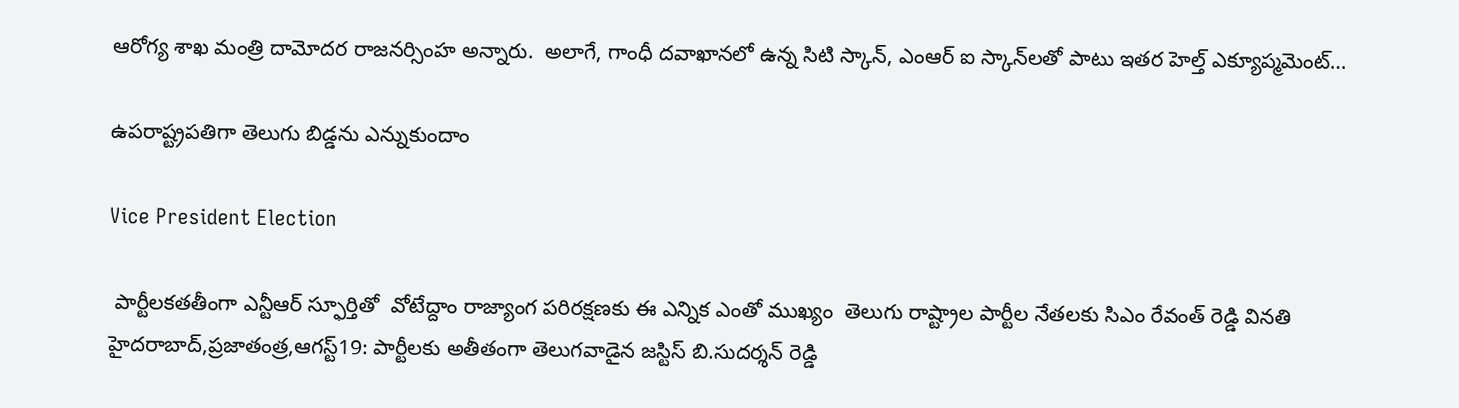ఆరోగ్య శాఖ మంత్రి దామోదర రాజనర్సింహ అన్నారు.  అలాగే, గాంధీ దవాఖానలో ఉన్న సిటి స్కాన్, ఎంఆర్ ఐ స్కాన్‌ల‌తో పాటు ఇతర హెల్త్ ఎక్యూప్మమెంట్…

ఉపరాష్ట్రపతిగా తెలుగు బిడ్డను ఎన్నుకుందాం

Vice President Election

 పార్టీలకతతీంగా ఎన్టీఆర్‌ ‌స్ఫూర్తితో  వోటేద్దాం రాజ్యాంగ పరిరక్షణకు ఈ ఎన్నిక ఎంతో ముఖ్యం  తెలుగు రాష్ట్రాల పార్టీల నేతలకు సిఎం రేవంత్‌ ‌రెడ్డి వినతి హైదరాబాద్‌,ప్రజాతంత్ర,ఆగస్ట్19: పార్టీలకు అతీతంగా తెలుగవాడైన జస్టిస్‌ ‌బి.సుదర్శన్‌ ‌రెడ్డి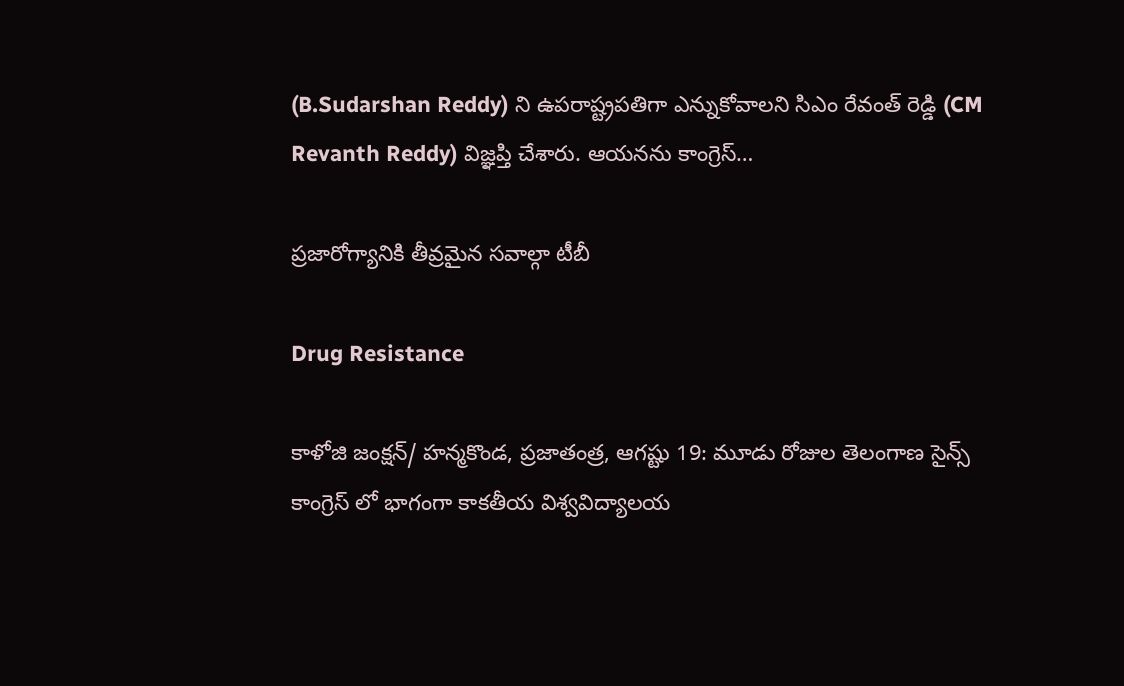(B.Sudarshan Reddy) ని ఉపరాష్ట్రపతిగా ఎన్నుకోవాలని సిఎం రేవంత్‌ ‌రెడ్డి (CM Revanth Reddy) విజ్ఞప్తి చేశారు. ఆయనను కాంగ్రెస్‌…

ప్రజారోగ్యానికి తీవ్రమైన సవాల్గా టీబీ

Drug Resistance

కాళోజి జంక్షన్/ హన్మకొండ, ప్రజాతంత్ర, ఆగష్టు 19: మూడు రోజుల తెలంగాణ సైన్స్ కాంగ్రెస్ లో భాగంగా కాకతీయ విశ్వవిద్యాలయ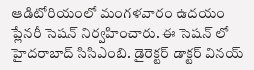ఆడిటోరియంలో మంగళవారం ఉదయం ప్లేనరీ సెషన్ నిర్వహించారు. ఈ సెషన్ లో హైదరాబాద్ సిసిఎంబి. డైరెక్టర్ డాక్టర్ వినయ్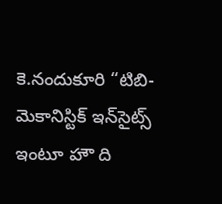కె.నందుకూరి “టిబి-మెకానిస్టిక్ ఇన్‌సైట్స్ ఇంటూ హౌ ది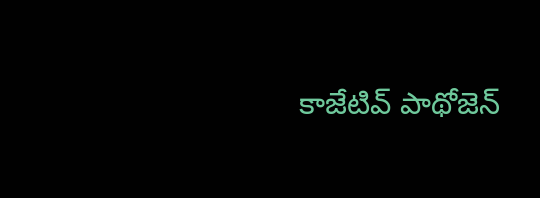కాజేటివ్ పాథోజెన్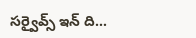సర్వైవ్స్ ఇన్ ది…